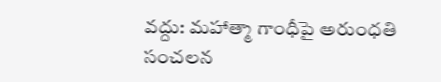వద్దు: మహాత్మా గాంధీపై అరుంధతి సంచలన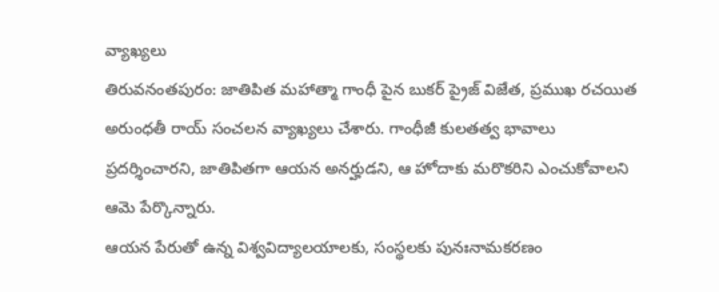వ్యాఖ్యలు
తిరువనంతపురం: జాతిపిత మహాత్మా గాంధీ పైన బుకర్ ప్రైజ్ విజేత, ప్రముఖ రచయిత అరుంధతీ రాయ్ సంచలన వ్యాఖ్యలు చేశారు. గాంధీజీ కులతత్వ భావాలు ప్రదర్శించారని, జాతిపితగా ఆయన అనర్హుడని, ఆ హోదాకు మరొకరిని ఎంచుకోవాలని ఆమె పేర్కొన్నారు.
ఆయన పేరుతో ఉన్న విశ్వవిద్యాలయాలకు, సంస్థలకు పునఃనామకరణం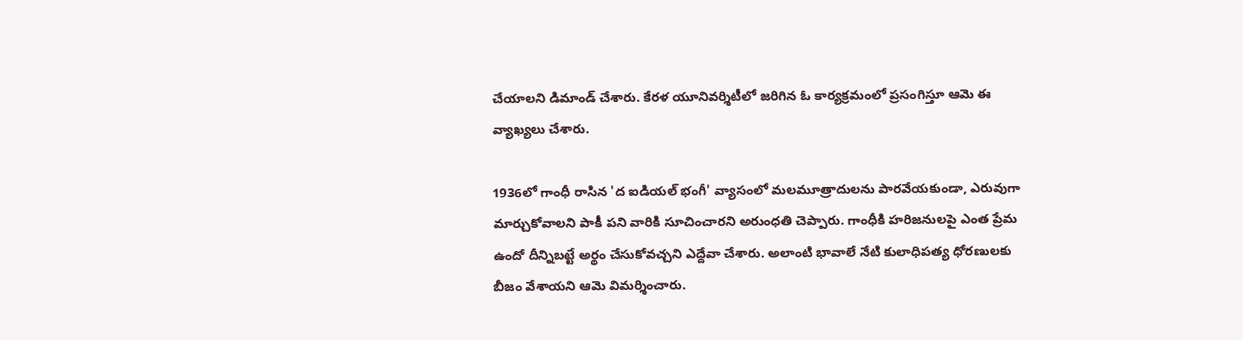చేయాలని డిమాండ్ చేశారు. కేరళ యూనివర్శిటీలో జరిగిన ఓ కార్యక్రమంలో ప్రసంగిస్తూ ఆమె ఈ వ్యాఖ్యలు చేశారు.

1936లో గాంధీ రాసిన 'ద ఐడియల్ భంగీ' వ్యాసంలో మలమూత్రాదులను పారవేయకుండా, ఎరువుగా మార్చుకోవాలని పాకీ పని వారికి సూచించారని అరుంధతి చెప్పారు. గాంధీకి హరిజనులపై ఎంత ప్రేమ ఉందో దీన్నిబట్టే అర్థం చేసుకోవచ్చని ఎద్దేవా చేశారు. అలాంటి భావాలే నేటి కులాధిపత్య ధోరణులకు బీజం వేశాయని ఆమె విమర్శించారు.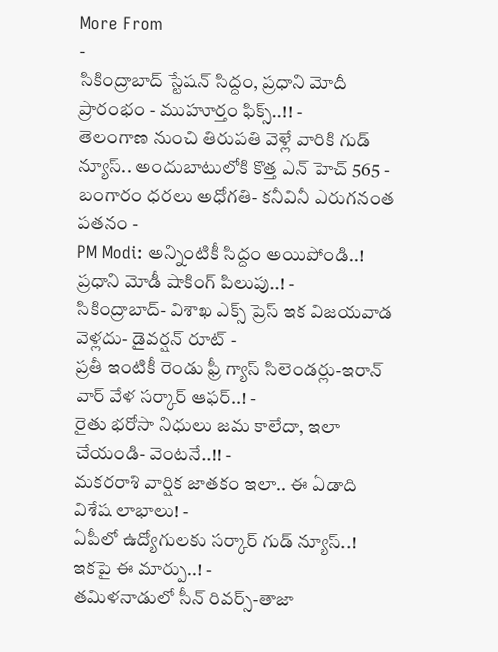More From
-
సికింద్రాబాద్ స్టేషన్ సిద్దం, ప్రధాని మోదీ ప్రారంభం - ముహూర్తం ఫిక్స్..!! -
తెలంగాణ నుంచి తిరుపతి వెళ్లే వారికి గుడ్ న్యూస్.. అందుబాటులోకి కొత్త ఎన్ హెచ్ 565 -
బంగారం ధరలు అధోగతి- కనీవినీ ఎరుగనంత పతనం -
PM Modi: అన్నింటికీ సిద్దం అయిపోండి..! ప్రధాని మోడీ షాకింగ్ పిలుపు..! -
సికింద్రాబాద్- విశాఖ ఎక్స్ ప్రెస్ ఇక విజయవాడ వెళ్లదు- డైవర్షన్ రూట్ -
ప్రతీ ఇంటికీ రెండు ఫ్రీ గ్యాస్ సిలెండర్లు-ఇరాన్ వార్ వేళ సర్కార్ ఆఫర్..! -
రైతు భరోసా నిధులు జమ కాలేదా, ఇలా చేయండి- వెంటనే..!! -
మకరరాశి వార్షిక జాతకం ఇలా.. ఈ ఏడాది విశేష లాభాలు! -
ఏపీలో ఉద్యోగులకు సర్కార్ గుడ్ న్యూస్..! ఇకపై ఈ మార్పు..! -
తమిళనాడులో సీన్ రివర్స్-తాజా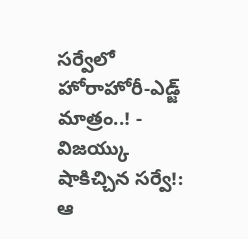సర్వేలో హోరాహోరీ-ఎడ్జ్ మాత్రం..! -
విజయ్కు షాకిచ్చిన సర్వే!: ఆ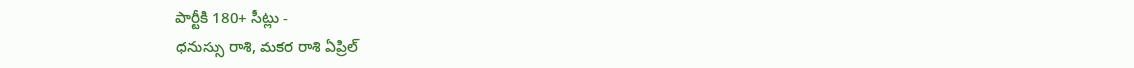పార్టీకి 180+ సీట్లు -
ధనుస్సు రాశి, మకర రాశి ఏప్రిల్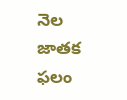నెల జాతక ఫలం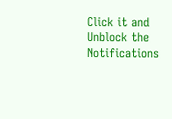Click it and Unblock the Notifications